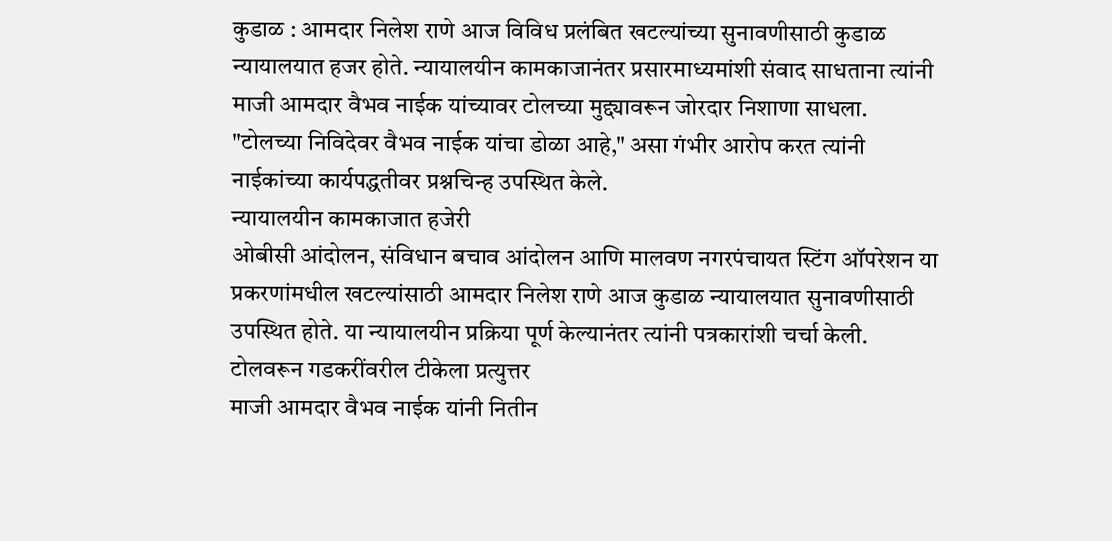कुडाळ : आमदार निलेश राणे आज विविध प्रलंबित खटल्यांच्या सुनावणीसाठी कुडाळ न्यायालयात हजर होते. न्यायालयीन कामकाजानंतर प्रसारमाध्यमांशी संवाद साधताना त्यांनी माजी आमदार वैभव नाईक यांच्यावर टोलच्या मुद्द्यावरून जोरदार निशाणा साधला. "टोलच्या निविदेवर वैभव नाईक यांचा डोळा आहे," असा गंभीर आरोप करत त्यांनी नाईकांच्या कार्यपद्धतीवर प्रश्नचिन्ह उपस्थित केले.
न्यायालयीन कामकाजात हजेरी
ओबीसी आंदोलन, संविधान बचाव आंदोलन आणि मालवण नगरपंचायत स्टिंग ऑपरेशन या प्रकरणांमधील खटल्यांसाठी आमदार निलेश राणे आज कुडाळ न्यायालयात सुनावणीसाठी उपस्थित होते. या न्यायालयीन प्रक्रिया पूर्ण केल्यानंतर त्यांनी पत्रकारांशी चर्चा केली.
टोलवरून गडकरींवरील टीकेला प्रत्युत्तर
माजी आमदार वैभव नाईक यांनी नितीन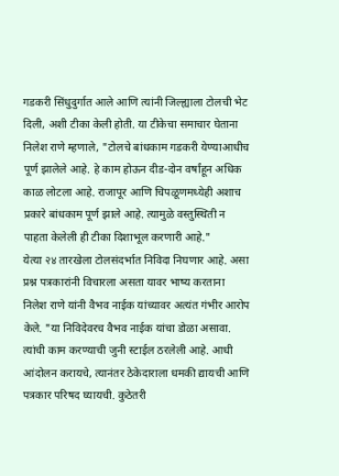गडकरी सिंधुदुर्गात आले आणि त्यांनी जिल्ह्याला टोलची भेट दिली, अशी टीका केली होती. या टीकेचा समाचार घेताना निलेश राणे म्हणाले, "टोलचे बांधकाम गडकरी येण्याआधीच पूर्ण झालेले आहे. हे काम होऊन दीड-दोन वर्षांहून अधिक काळ लोटला आहे. राजापूर आणि चिपळूणमध्येही अशाच प्रकारे बांधकाम पूर्ण झाले आहे. त्यामुळे वस्तुस्थिती न पाहता केलेली ही टीका दिशाभूल करणारी आहे."
येत्या २४ तारखेला टोलसंदर्भात निविदा निघणार आहे. असा प्रश्न पत्रकारांनी विचारला असता यावर भाष्य करताना निलेश राणे यांनी वैभव नाईक यांच्यावर अत्यंत गंभीर आरोप केले. "या निविदेवरच वैभव नाईक यांचा डोळा असावा. त्यांची काम करण्याची जुनी स्टाईल ठरलेली आहे. आधी आंदोलन करायचे, त्यानंतर ठेकेदाराला धमकी द्यायची आणि पत्रकार परिषद घ्यायची. कुठेतरी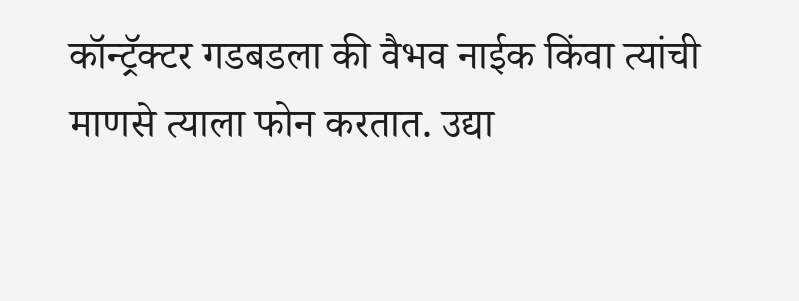कॉन्ट्रॅक्टर गडबडला की वैभव नाईक किंवा त्यांची माणसे त्याला फोन करतात. उद्या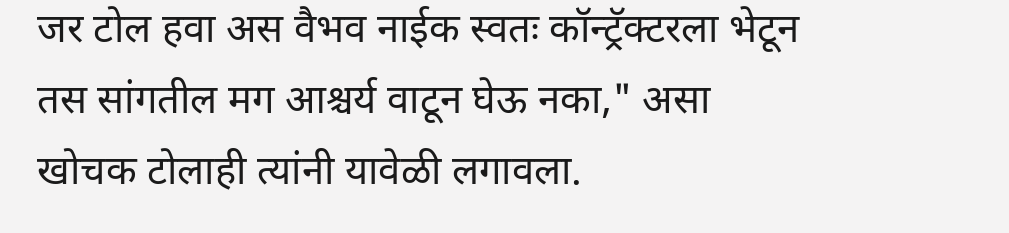जर टोल हवा अस वैभव नाईक स्वतः कॉन्ट्रॅक्टरला भेटून तस सांगतील मग आश्चर्य वाटून घेऊ नका," असा खोचक टोलाही त्यांनी यावेळी लगावला.